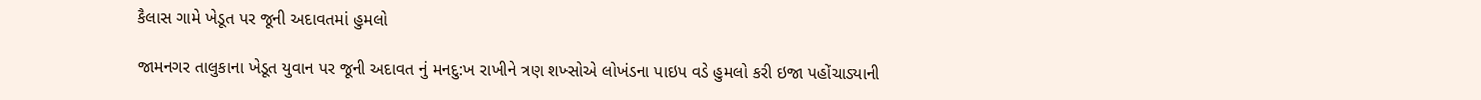કૈલાસ ગામે ખેડૂત પર જૂની અદાવતમાં હુમલો

જામનગર તાલુકાના ખેડૂત યુવાન પર જૂની અદાવત નું મનદુ:ખ રાખીને ત્રણ શખ્સોએ લોખંડના પાઇપ વડે હુમલો કરી ઇજા પહોંચાડ્યાની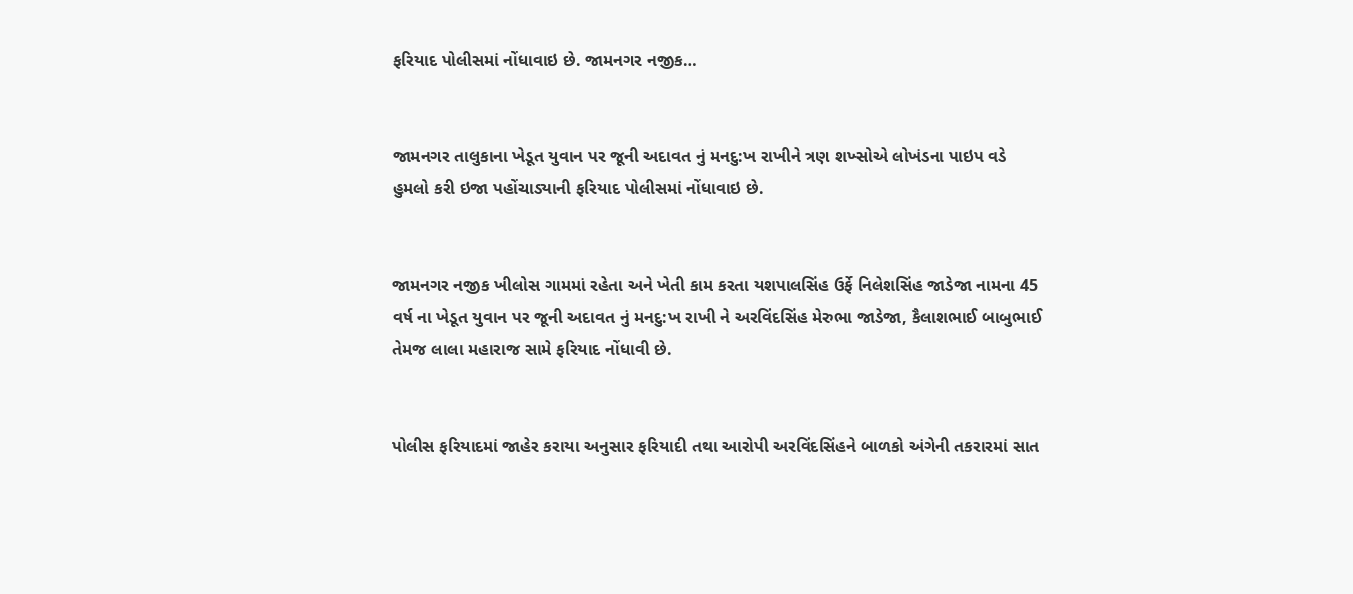ફરિયાદ પોલીસમાં નોંધાવાઇ છે. જામનગર નજીક…


જામનગર તાલુકાના ખેડૂત યુવાન પર જૂની અદાવત નું મનદુ:ખ રાખીને ત્રણ શખ્સોએ લોખંડના પાઇપ વડે હુમલો કરી ઇજા પહોંચાડ્યાની ફરિયાદ પોલીસમાં નોંધાવાઇ છે.


જામનગર નજીક ખીલોસ ગામમાં રહેતા અને ખેતી કામ કરતા યશપાલસિંહ ઉર્ફે નિલેશસિંહ જાડેજા નામના 45 વર્ષ ના ખેડૂત યુવાન પર જૂની અદાવત નું મનદુ:ખ રાખી ને અરવિંદસિંહ મેરુભા જાડેજા, કૈલાશભાઈ બાબુભાઈ તેમજ લાલા મહારાજ સામે ફરિયાદ નોંધાવી છે.


પોલીસ ફરિયાદમાં જાહેર કરાયા અનુસાર ફરિયાદી તથા આરોપી અરવિંદસિંહને બાળકો અંગેની તકરારમાં સાત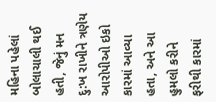મહિના પહેલાં બોલાચાલી થઈ હતી, જેનું મન દુ:ખ રાખીને ત્રણેય આરોપીઓ ઇકો કારમાં આવ્યા હતા, અને આ હુમલો કરીને ફરીથી કારમાં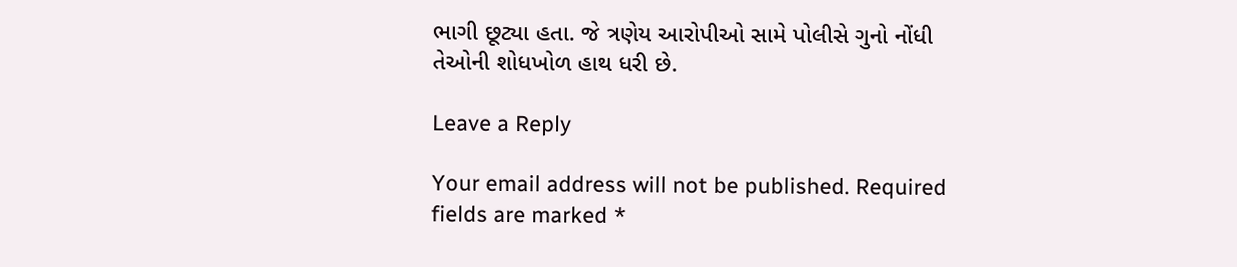ભાગી છૂટ્યા હતા. જે ત્રણેય આરોપીઓ સામે પોલીસે ગુનો નોંધી તેઓની શોધખોળ હાથ ધરી છે.

Leave a Reply

Your email address will not be published. Required fields are marked *